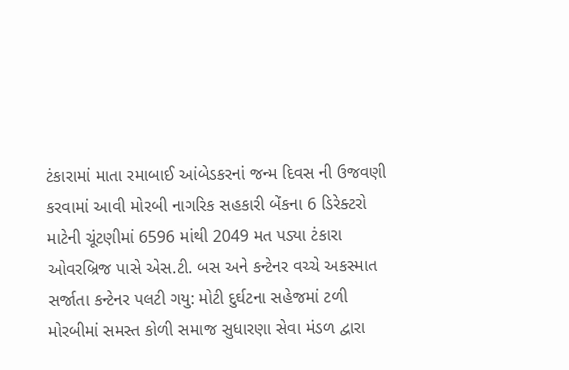ટંકારામાં માતા રમાબાઈ આંબેડકરનાં જન્મ દિવસ ની ઉજવણી કરવામાં આવી મોરબી નાગરિક સહકારી બેંકના 6 ડિરેક્ટરો માટેની ચૂંટણીમાં 6596 માંથી 2049 મત પડ્યા ટંકારા ઓવરબ્રિજ પાસે એસ.ટી. બસ અને કન્ટેનર વચ્ચે અકસ્માત સર્જાતા કન્ટેનર પલટી ગયુ: મોટી દુર્ઘટના સહેજમાં ટળી મોરબીમાં સમસ્ત કોળી સમાજ સુધારણા સેવા મંડળ દ્વારા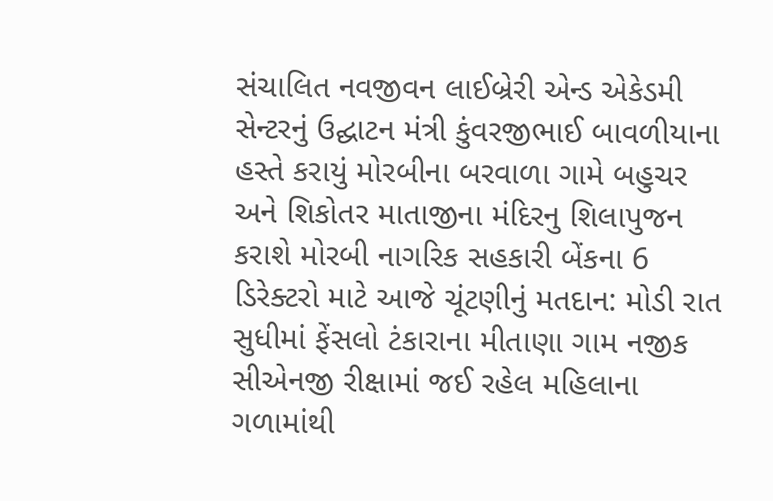સંચાલિત નવજીવન લાઈબ્રેરી એન્ડ એકેડમી સેન્ટરનું ઉદ્ઘાટન મંત્રી કુંવરજીભાઈ બાવળીયાના હસ્તે કરાયું મોરબીના બરવાળા ગામે બહુચર અને શિકોતર માતાજીના મંદિરનુ શિલાપુજન કરાશે મોરબી નાગરિક સહકારી બેંકના 6 ડિરેક્ટરો માટે આજે ચૂંટણીનું મતદાન: મોડી રાત સુધીમાં ફેંસલો ટંકારાના મીતાણા ગામ નજીક સીએનજી રીક્ષામાં જઈ રહેલ મહિલાના ગળામાંથી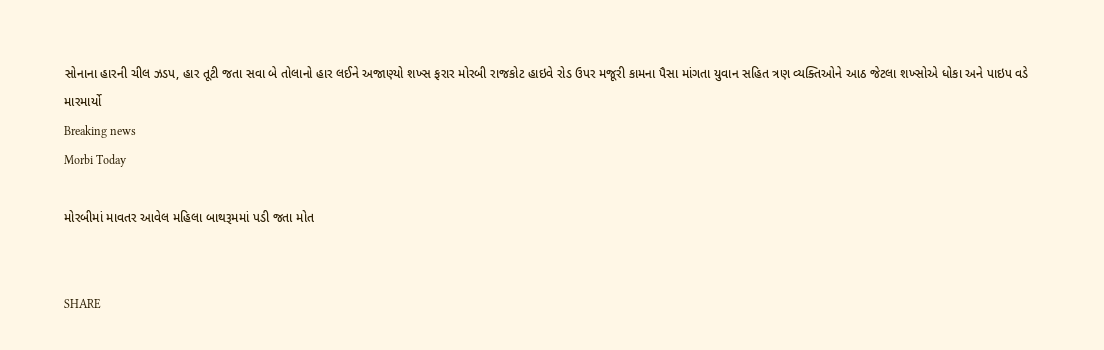સોનાના હારની ચીલ ઝડપ, હાર તૂટી જતા સવા બે તોલાનો હાર લઈને અજાણ્યો શખ્સ ફરાર મોરબી રાજકોટ હાઇવે રોડ ઉપર મજૂરી કામના પૈસા માંગતા યુવાન સહિત ત્રણ વ્યક્તિઓને આઠ જેટલા શખ્સોએ ધોકા અને પાઇપ વડે મારમાર્યો
Breaking news
Morbi Today

મોરબીમાં માવતર આવેલ મહિલા બાથરૂમમાં પડી જતા મોત


SHARE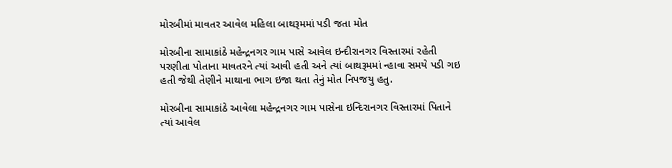મોરબીમાં માવતર આવેલ મહિલા બાથરૂમમાં પડી જતા મોત

મોરબીના સામાકાંઠે મહેન્દ્રનગર ગામ પાસે આવેલ ઇન્દીરાનગર વિસ્તારમાં રહેતી પરણીતા પોતાના માવતરને ત્યાં આવી હતી અને ત્યાં બાથરૂમમાં ન્હાવા સમયે પડી ગઇ હતી જેથી તેણીને માથાના ભાગ ઇજા થતા તેનું મોત નિપજયુ હતુ.

મોરબીના સામાકાંઠે આવેલા મહેન્દ્રનગર ગામ પાસેના ઇન્દિરાનગર વિસ્તારમાં પિતાને ત્યાં આવેલ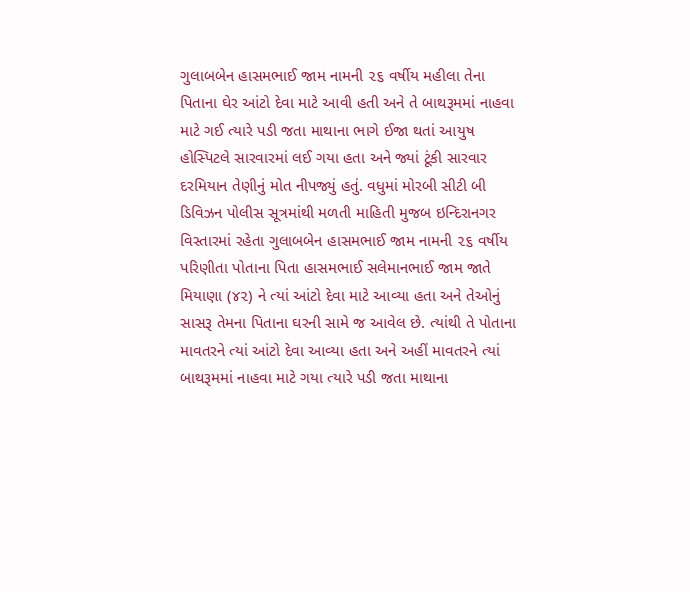ગુલાબબેન હાસમભાઈ જામ નામની ૨૬ વર્ષીય મહીલા તેના પિતાના ઘેર આંટો દેવા માટે આવી હતી અને તે બાથરૂમમાં નાહવા માટે ગઈ ત્યારે પડી જતા માથાના ભાગે ઈજા થતાં આયુષ હોસ્પિટલે સારવારમાં લઈ ગયા હતા અને જ્યાં ટૂંકી સારવાર દરમિયાન તેણીનું મોત નીપજ્યું હતું. વધુમાં મોરબી સીટી બી ડિવિઝન પોલીસ સૂત્રમાંથી મળતી માહિતી મુજબ ઇન્દિરાનગર વિસ્તારમાં રહેતા ગુલાબબેન હાસમભાઈ જામ નામની ૨૬ વર્ષીય પરિણીતા પોતાના પિતા હાસમભાઈ સલેમાનભાઈ જામ જાતે મિયાણા (૪૨) ને ત્યાં આંટો દેવા માટે આવ્યા હતા અને તેઓનું સાસરૂ તેમના પિતાના ઘરની સામે જ આવેલ છે. ત્યાંથી તે પોતાના માવતરને ત્યાં આંટો દેવા આવ્યા હતા અને અહીં માવતરને ત્યાં બાથરૂમમાં નાહવા માટે ગયા ત્યારે પડી જતા માથાના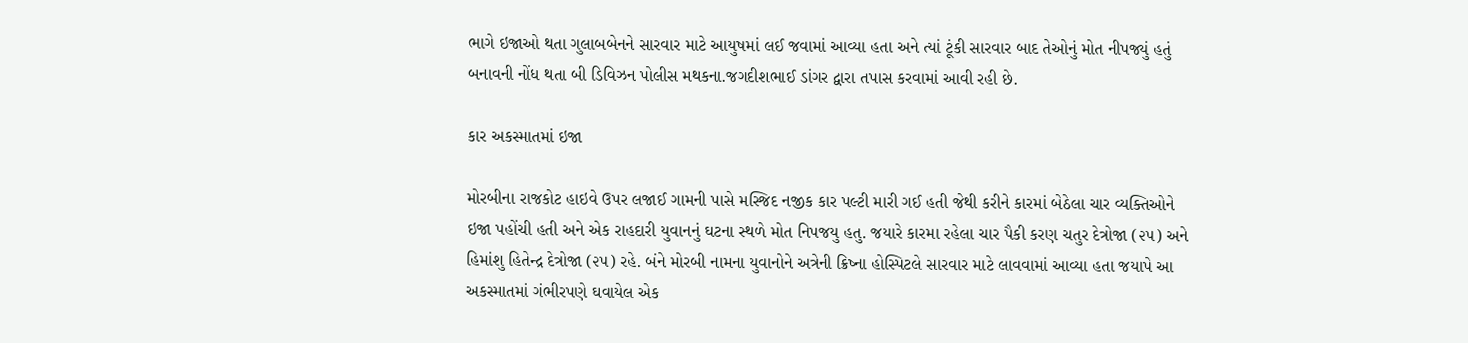ભાગે ઇજાઓ થતા ગુલાબબેનને સારવાર માટે આયુષમાં લઈ જવામાં આવ્યા હતા અને ત્યાં ટૂંકી સારવાર બાદ તેઓનું મોત નીપજ્યું હતું બનાવની નોંધ થતા બી ડિવિઝન પોલીસ મથકના.જગદીશભાઈ ડાંગર દ્વારા તપાસ કરવામાં આવી રહી છે.

કાર અકસ્માતમાં ઇજા

મોરબીના રાજકોટ હાઇવે ઉપર લજાઈ ગામની પાસે મસ્જિદ નજીક કાર પલ્ટી મારી ગઈ હતી જેથી કરીને કારમાં બેઠેલા ચાર વ્યક્તિઓને ઇજા પહોંચી હતી અને એક રાહદારી યુવાનનું ઘટના સ્થળે મોત નિપજયુ હતુ. જયારે કારમા રહેલા ચાર પૈકી કરણ ચતુર દેત્રોજા (૨૫) અને હિમાંશુ હિતેન્દ્ર દેત્રોજા (૨૫) રહે. બંને મોરબી નામના યુવાનોને અત્રેની ક્રિષ્ના હોસ્પિટલે સારવાર માટે લાવવામાં આવ્યા હતા જયાપે આ અકસ્માતમાં ગંભીરપણે ઘવાયેલ એક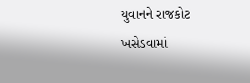યુવાનને રાજકોટ ખસેડવામાં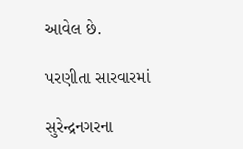આવેલ છે.

પરણીતા સારવારમાં

સુરેન્દ્રનગરના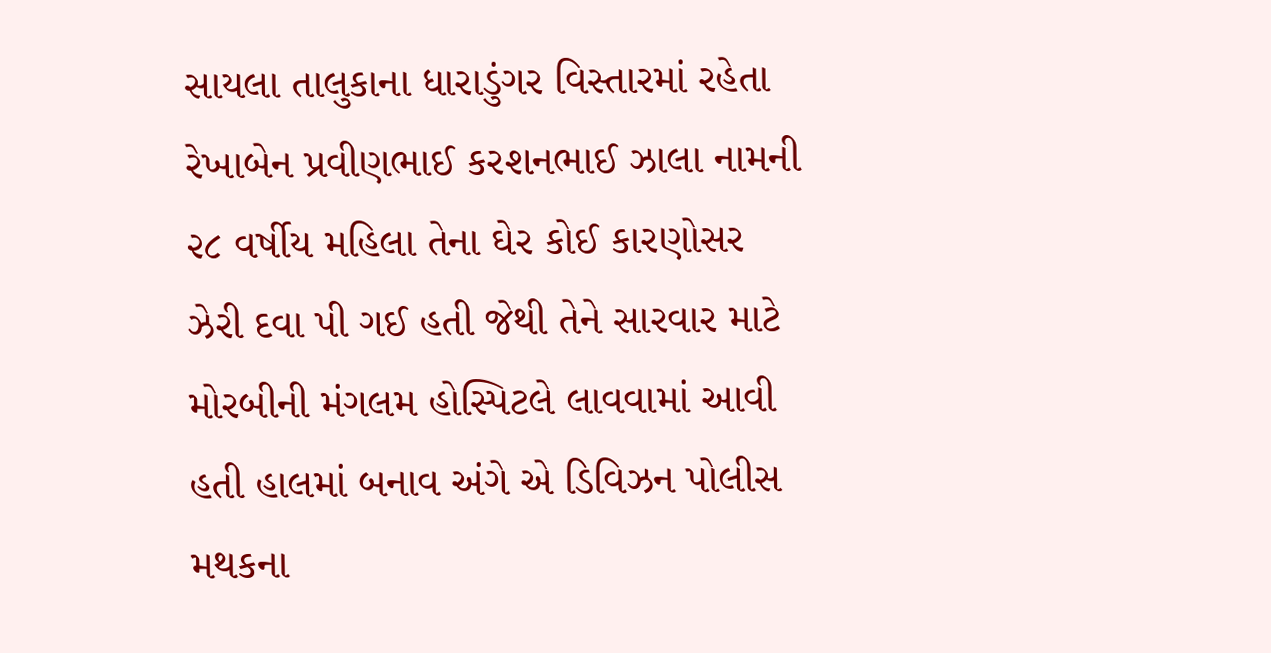સાયલા તાલુકાના ધારાડુંગર વિસ્તારમાં રહેતા રેખાબેન પ્રવીણભાઈ કરશનભાઈ ઝાલા નામની ૨૮ વર્ષીય મહિલા તેના ઘેર કોઈ કારણોસર ઝેરી દવા પી ગઈ હતી જેથી તેને સારવાર માટે મોરબીની મંગલમ હોસ્પિટલે લાવવામાં આવી હતી હાલમાં બનાવ અંગે એ ડિવિઝન પોલીસ મથકના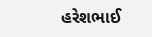હરેશભાઈ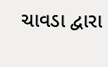ચાવડા દ્વારા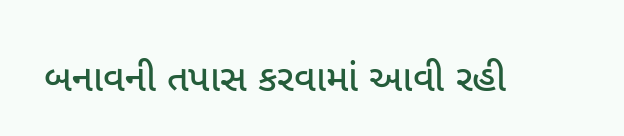બનાવની તપાસ કરવામાં આવી રહી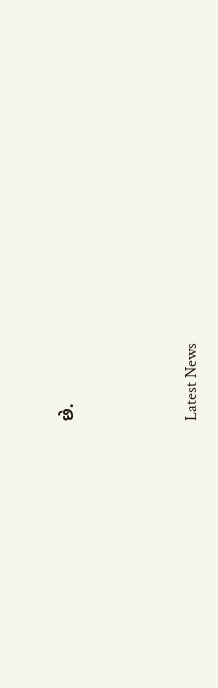છે.






Latest News